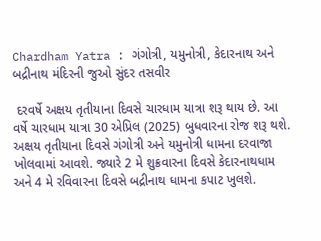Chardham Yatra : ગંગોત્રી, યમુનોત્રી, કેદારનાથ અને બદ્રીનાથ મંદિરની જુઓ સુંદર તસવીર

 દરવર્ષે અક્ષય તૃતીયાના દિવસે ચારધામ યાત્રા શરૂ થાય છે. આ વર્ષે ચારધામ યાત્રા 30 એપ્રિલ (2025) બુધવારના રોજ શરૂ થશે. અક્ષય તૃતીયાના દિવસે ગંગોત્રી અને યમુનોત્રી ધામના દરવાજા ખોલવામાં આવશે. જ્યારે 2 મે શુક્રવારના દિવસે કેદારનાથધામ અને 4 મે રવિવારના દિવસે બદ્રીનાથ ધામના કપાટ ખુલશે.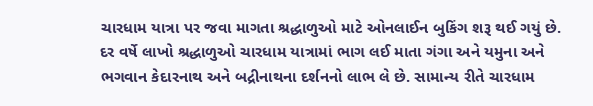ચારધામ યાત્રા પર જવા માગતા શ્રદ્ધાળુઓ માટે ઓનલાઈન બુકિંગ શરૂ થઈ ગયું છે. દર વર્ષે લાખો શ્રદ્ધાળુઓ ચારધામ યાત્રામાં ભાગ લઈ માતા ગંગા અને યમુના અને ભગવાન કેદારનાથ અને બદ્રીનાથના દર્શનનો લાભ લે છે. સામાન્ય રીતે ચારધામ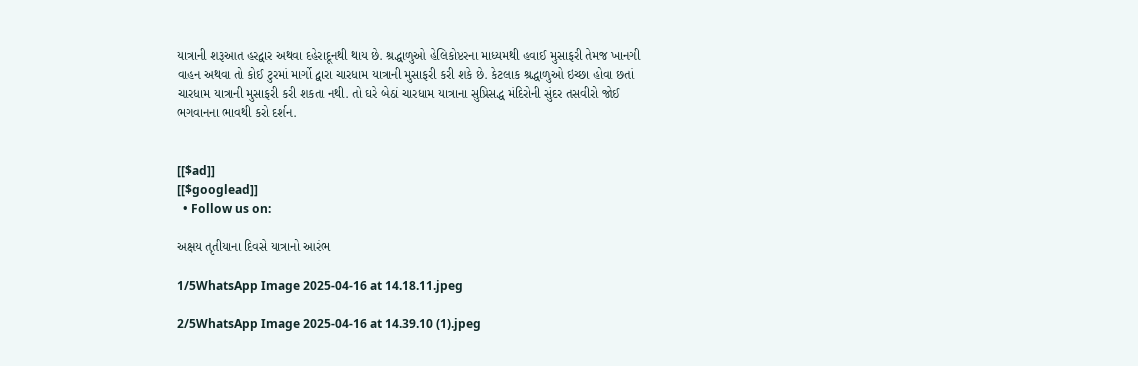યાત્રાની શરૂઆત હરદ્વાર અથવા દહેરાદૂનથી થાય છે. શ્રદ્ધાળુઓ હેલિકોપ્ટરના માધ્યમથી હવાઈ મુસાફરી તેમજ ખાનગી વાહન અથવા તો કોઈ ટુરમાં માર્ગો દ્વારા ચારધામ યાત્રાની મુસાફરી કરી શકે છે. કેટલાક શ્રદ્ધાળુઓ ઇચ્છા હોવા છતાં ચારધામ યાત્રાની મુસાફરી કરી શકતા નથી. તો ઘરે બેઠાં ચારધામ યાત્રાના સુપ્રિસદ્ધ મંદિરોની સુંદર તસવીરો જોઈ ભગવાનના ભાવથી કરો દર્શન.


[[$ad]]
[[$googlead]]
  • Follow us on:

અક્ષય તૃતીયાના દિવસે યાત્રાનો આરંભ

1/5WhatsApp Image 2025-04-16 at 14.18.11.jpeg

2/5WhatsApp Image 2025-04-16 at 14.39.10 (1).jpeg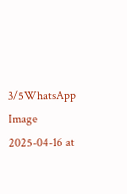3/5WhatsApp Image 2025-04-16 at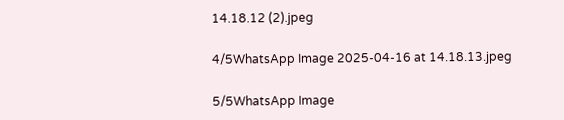14.18.12 (2).jpeg

4/5WhatsApp Image 2025-04-16 at 14.18.13.jpeg

5/5WhatsApp Image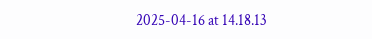2025-04-16 at 14.18.13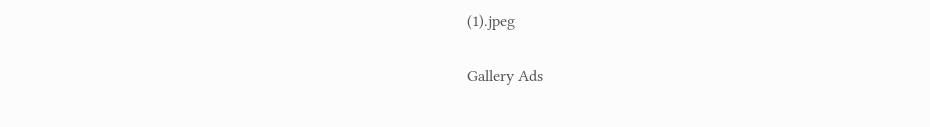(1).jpeg

Gallery Ads